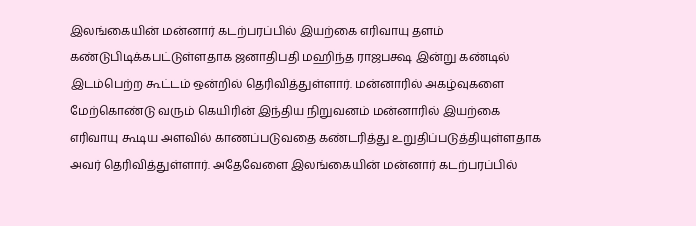இலங்கையின் மன்னார் கடற்பரப்பில் இயற்கை எரிவாயு தளம் கண்டுபிடிக்கபட்டுள்ளதாக ஜனாதிபதி மஹிந்த ராஜபக்ஷ இன்று கண்டில் இடம்பெற்ற கூட்டம் ஒன்றில் தெரிவித்துள்ளார். மன்னாரில் அகழ்வுகளை மேற்கொண்டு வரும் கெயிரின் இந்திய நிறுவனம் மன்னாரில் இயற்கை எரிவாயு கூடிய அளவில் காணப்படுவதை கண்டரித்து உறுதிப்படுத்தியுள்ளதாக அவர் தெரிவித்துள்ளார். அதேவேளை இலங்கையின் மன்னார் கடற்பரப்பில்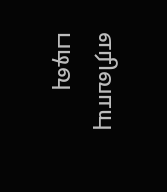எரிவாயு படிவு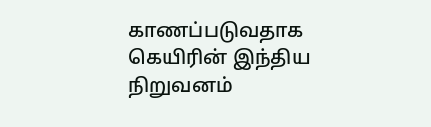காணப்படுவதாக கெயிரின் இந்திய நிறுவனம்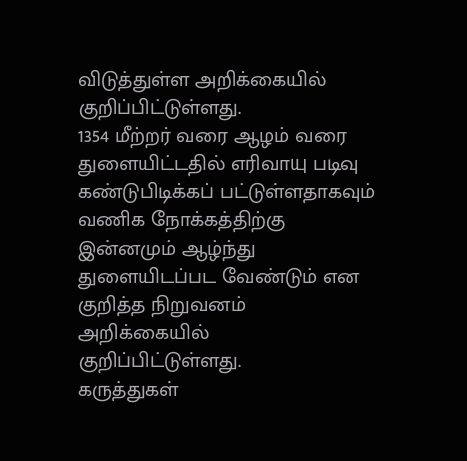விடுத்துள்ள அறிக்கையில் குறிப்பிட்டுள்ளது.
1354 மீற்றர் வரை ஆழம் வரை துளையிட்டதில் எரிவாயு படிவு கண்டுபிடிக்கப் பட்டுள்ளதாகவும் வணிக நோக்கத்திற்கு இன்னமும் ஆழ்ந்து துளையிடப்பட வேண்டும் என குறித்த நிறுவனம் அறிக்கையில் குறிப்பிட்டுள்ளது.
கருத்துகள்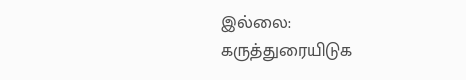இல்லை:
கருத்துரையிடுக